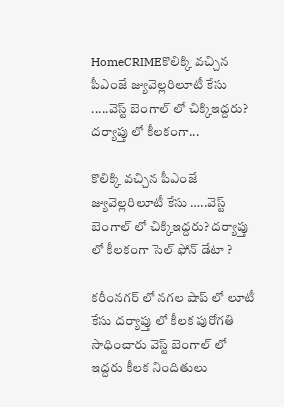HomeCRIMEకొలిక్కి వచ్చిన పీఎంజే జ్యువెల్లరిలూటీ కేసు .....వెస్ట్ బెంగాల్ లో చిక్కిఇద్దరు? దర్యాప్తు లో కీలకంగా...

కొలిక్కి వచ్చిన పీఎంజే జ్యువెల్లరిలూటీ కేసు …..వెస్ట్ బెంగాల్ లో చిక్కిఇద్దరు? దర్యాప్తు లో కీలకంగా సెల్ ఫోన్ డేటా ?

కరీంనగర్ లో నగల షాప్ లో లూటీ కేసు దర్యాప్తు లో కీలక పురోగతి సాధించారు వెస్ట్ బెంగాల్ లో ఇద్దరు కీలక నిందితులు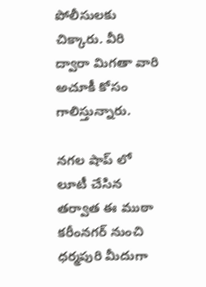పోలీసులకు చిక్కారు. వీరి ద్వారా మిగతా వారి అచూకీ కోసం గాలిస్తున్నారు.

నగల షాప్ లో లూటీ చేసిన తర్వాత ఈ ముఠా కరీంనగర్ నుంచి ధర్మపురి మీదుగా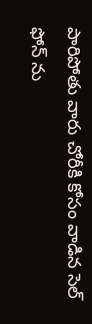పారిపోతు వారు చోరీకి కోసం వాడిన సెల్ ఫోన్ ను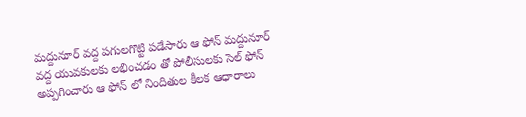మద్దునూర్ వద్ద పగులగొట్టి పడేసారు ఆ ఫోన్ మద్దునూర్ వద్ద యువకులకు లభించడం తో పోలీసులకు సెల్ ఫోన్ అప్పగించారు ఆ ఫోన్ లో నిందితుల కీలక ఆధారాలు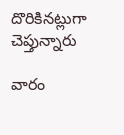దొరికినట్లుగా చెప్తున్నారు

వారం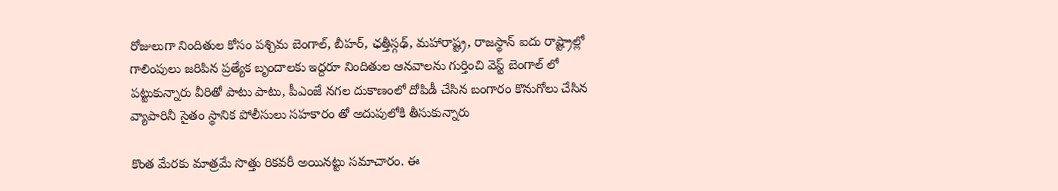రోజులుగా నిందితుల కోసం పశ్చిమ బెంగాల్, బీహర్, ఛత్తీస్గఢ్, మహారాష్ట్ర, రాజస్థాన్ ఐదు రాష్ట్రాల్లో గాలింపులు జరిపిన ప్రత్యేక బృందాలకు ఇద్దరూ నిందితుల ఆనవాలను గుర్తించి వెస్ట్ బెంగాల్ లో పట్టుకున్నారు వీరితో పాటు పాటు, పీఎంజే నగల దుకాణంలో దోపిడీ చేసిన బంగారం కొనుగోలు చేసిన వ్యాపారినీ సైతం స్థానిక పోలీసులు సహకారం తో అదుపులోకి తీసుకున్నారు

కొంత మేరకు మాత్రమే సొత్తు రికవరీ అయినట్టు సమాచారం. ఈ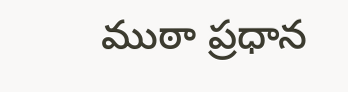ముఠా ప్రధాన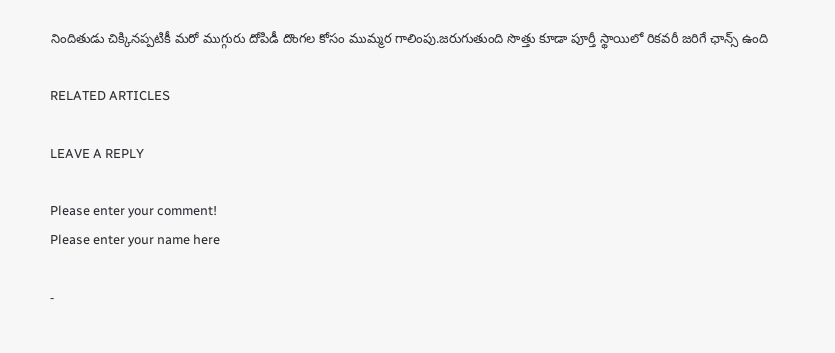నిందితుడు చిక్కినప్పటికీ మరో ముగ్గురు దోపిడీ దొంగల కోసం ముమ్మర గాలింపు.జరుగుతుంది సొత్తు కూడా పూర్తీ స్థాయిలో రికవరీ జరిగే ఛాన్స్ ఉంది

RELATED ARTICLES

LEAVE A REPLY

Please enter your comment!
Please enter your name here

-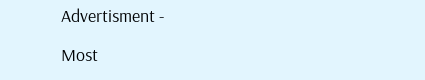Advertisment -

Most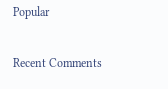Popular

Recent Comments